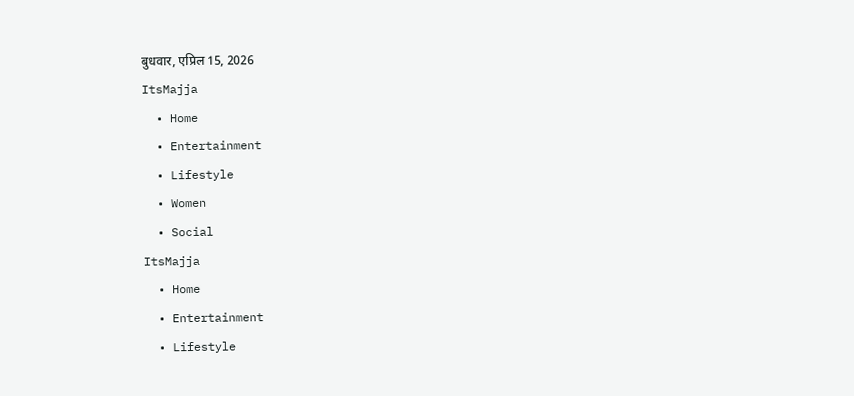बुधवार, एप्रिल 15, 2026
ItsMajja
  • Home
  • Entertainment
  • Lifestyle
  • Women
  • Social
ItsMajja
  • Home
  • Entertainment
  • Lifestyle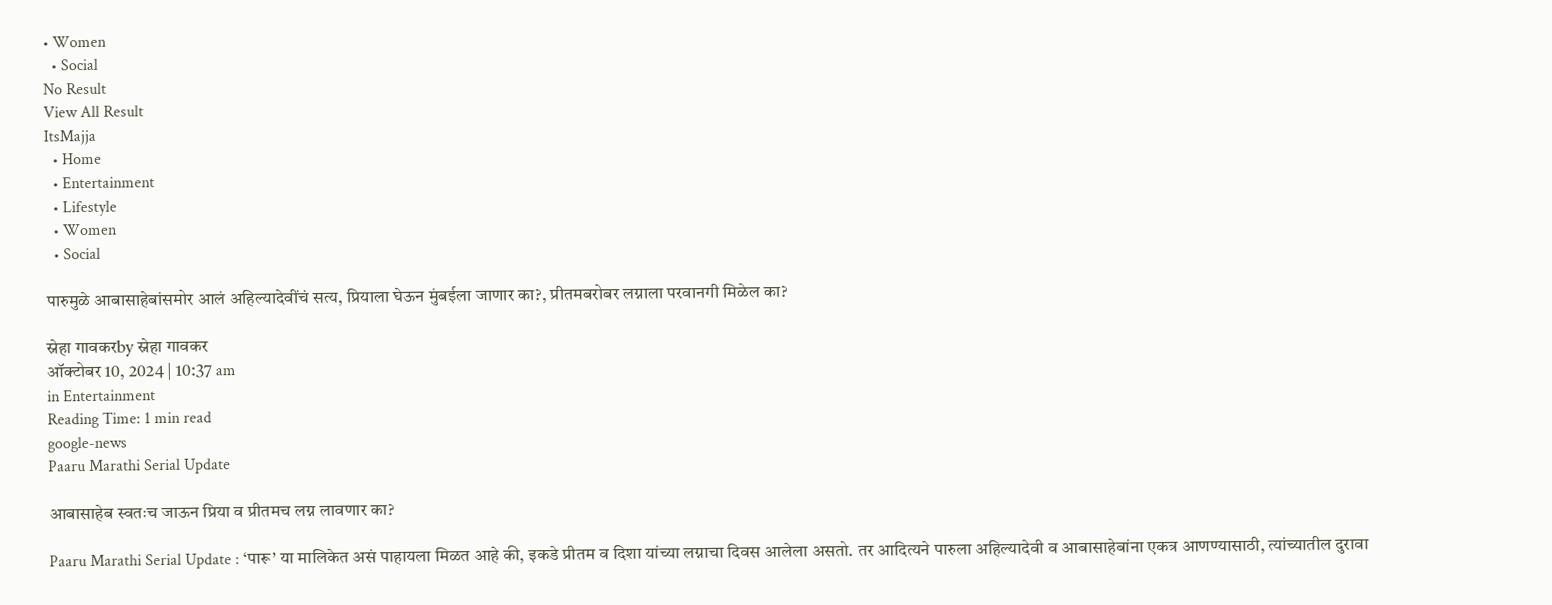• Women
  • Social
No Result
View All Result
ItsMajja
  • Home
  • Entertainment
  • Lifestyle
  • Women
  • Social

पारुमुळे आबासाहेबांसमोर आलं अहिल्यादेवींचं सत्य, प्रियाला घेऊन मुंबईला जाणार का?, प्रीतमबरोबर लग्नाला परवानगी मिळेल का?

स्नेहा गावकरby स्नेहा गावकर
ऑक्टोबर 10, 2024 | 10:37 am
in Entertainment
Reading Time: 1 min read
google-news
Paaru Marathi Serial Update

आबासाहेब स्वतःच जाऊन प्रिया व प्रीतमच लग्न लावणार का?

Paaru Marathi Serial Update : ‘पारू’ या मालिकेत असं पाहायला मिळत आहे की, इकडे प्रीतम व दिशा यांच्या लग्नाचा दिवस आलेला असतो. तर आदित्यने पारुला अहिल्यादेवी व आबासाहेबांना एकत्र आणण्यासाठी, त्यांच्यातील दुरावा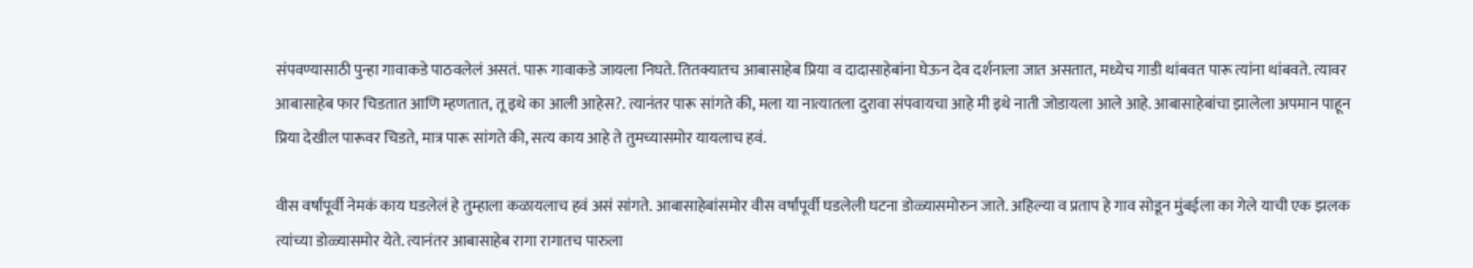संपवण्यासाठी पुन्हा गावाकडे पाठवलेलं असतं. पारू गावाकडे जायला निघते. तितक्यातच आबासाहेब प्रिया व दादासाहेबांना घेऊन देव दर्शनाला जात असतात, मध्येच गाडी थांबवत पारू त्यांना थांबवते. त्यावर आबासाहेब फार चिडतात आणि म्हणतात, तू इथे का आली आहेस?. त्यानंतर पारू सांगते की, मला या नात्यातला दुरावा संपवायचा आहे मी इथे नाती जोडायला आले आहे. आबासाहेबांचा झालेला अपमान पाहून प्रिया देखील पारूवर चिडते, मात्र पारू सांगते की, सत्य काय आहे ते तुमच्यासमोर यायलाच हवं.

वीस वर्षांपूर्वी नेमकं काय घडलेलं हे तुम्हाला कळायलाच हवं असं सांगते. आबासाहेबांसमोर वीस वर्षांपूर्वी घडलेली घटना डोळ्यासमोरुन जाते. अहिल्या व प्रताप हे गाव सोडून मुंबईला का गेले याची एक झलक त्यांच्या डोळ्यासमोर येते. त्यानंतर आबासाहेब रागा रागातच पारुला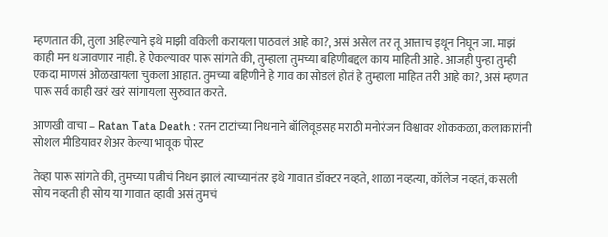म्हणतात की, तुला अहिल्याने इथे माझी वकिली करायला पाठवलं आहे का?, असं असेल तर तू आत्ताच इथून निघून जा. माझं काही मन धजावणार नाही. हे ऐकल्यावर पारू सांगते की, तुम्हाला तुमच्या बहिणीबद्दल काय माहिती आहे. आजही पुन्हा तुम्ही एकदा माणसं ओळखायला चुकला आहात. तुमच्या बहिणीने हे गाव का सोडलं होतं हे तुम्हाला माहित तरी आहे का?, असं म्हणत पारू सर्व काही खरं खरं सांगायला सुरुवात करते.

आणखी वाचा – Ratan Tata Death : रतन टाटांच्या निधनाने बॉलिवूडसह मराठी मनोरंजन विश्वावर शोककळा, कलाकारांनी सोशल मीडियावर शेअर केल्या भावूक पोस्ट

तेव्हा पारू सांगते की, तुमच्या पत्नीचं निधन झालं त्याच्यानंतर इथे गावात डॉक्टर नव्हते, शाळा नव्हत्या, कॉलेज नव्हतं, कसली सोय नव्हती ही सोय या गावात व्हावी असं तुमचं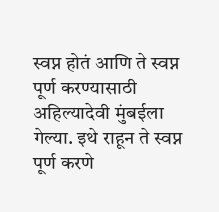स्वप्न होतं आणि ते स्वप्न पूर्ण करण्यासाठी अहिल्यादेवी मुंबईला गेल्या. इथे राहून ते स्वप्न पूर्ण करणे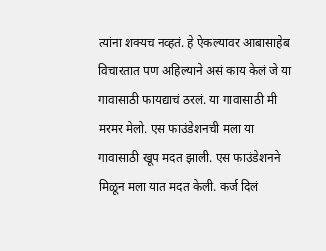त्यांना शक्यच नव्हतं. हे ऐकल्यावर आबासाहेब विचारतात पण अहिल्याने असं काय केलं जे या गावासाठी फायद्याचं ठरलं. या गावासाठी मी मरमर मेलो. एस फाउंडेशनची मला या गावासाठी खूप मदत झाली. एस फाउंडेशनने मिळून मला यात मदत केली. कर्ज दिलं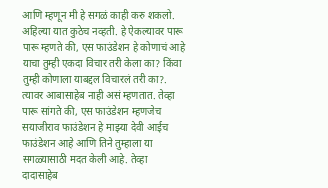आणि म्हणून मी हे सगळं काही करु शकलो. अहिल्या यात कुठेच नव्हती. हे ऐकल्यावर पारू पारू म्हणते की, एस फाउंडेशन हे कोणाचं आहे याचा तुम्ही एकदा विचार तरी केला का? किंवा तुम्ही कोणाला याबद्दल विचारलं तरी का?. त्यावर आबासाहेब नाही असं म्हणतात. तेव्हा पारू सांगते की, एस फाउंडेशन म्हणजेच सयाजीराव फाउंडेशन हे माझ्या देवी आईच फाउंडेशन आहे आणि तिने तुम्हाला या सगळ्यासाठी मदत केली आहे. तेव्हा दादासाहेब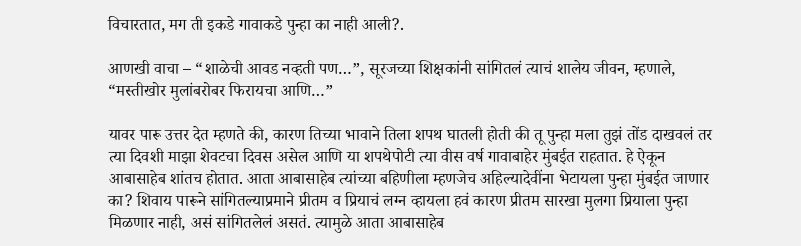विचारतात, मग ती इकडे गावाकडे पुन्हा का नाही आली?.

आणखी वाचा – “शाळेची आवड नव्हती पण…”, सूरजच्या शिक्षकांनी सांगितलं त्याचं शालेय जीवन, म्हणाले, “मस्तीखोर मुलांबरोबर फिरायचा आणि…”

यावर पारू उत्तर देत म्हणते की, कारण तिच्या भावाने तिला शपथ घातली होती की तू पुन्हा मला तुझं तोंड दाखवलं तर त्या दिवशी माझा शेवटचा दिवस असेल आणि या शपथेपोटी त्या वीस वर्ष गावाबाहेर मुंबईत राहतात. हे ऐकून आबासाहेब शांतच होतात. आता आबासाहेब त्यांच्या बहिणीला म्हणजेच अहिल्यादेवींना भेटायला पुन्हा मुंबईत जाणार का? शिवाय पारूने सांगितल्याप्रमाने प्रीतम व प्रियाचं लग्न व्हायला हवं कारण प्रीतम सारखा मुलगा प्रियाला पुन्हा मिळणार नाही, असं सांगितलेलं असतं. त्यामुळे आता आबासाहेब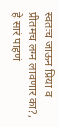स्वतःच जाऊन प्रिया व प्रीतमच लग्न लावणार का?, हे सारं पाहणं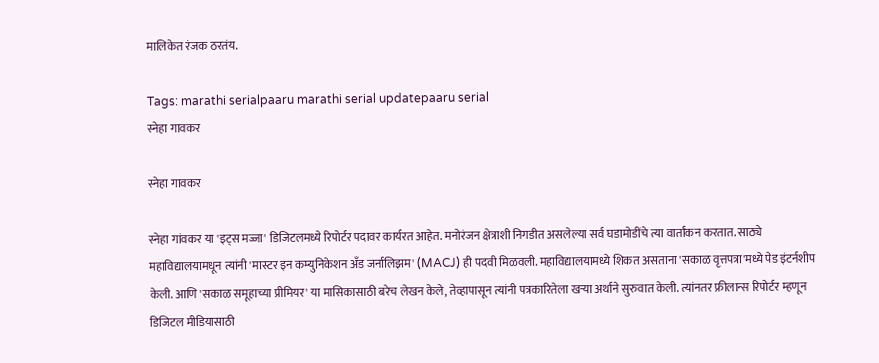मालिकेत रंजक ठरतंय.

Tags: marathi serialpaaru marathi serial updatepaaru serial
स्नेहा गावकर

स्नेहा गावकर

स्नेहा गांवकर या 'इट्स मज्जा' डिजिटलमध्ये रिपोर्टर पदावर कार्यरत आहेत. मनोरंजन क्षेत्राशी निगडीत असलेल्या सर्व घडामोडींचे त्या वार्तांकन करतात. साठ्ये महाविद्यालयामधून त्यांनी 'मास्टर इन कम्युनिकेशन अँड जर्नालिझम' (MACJ) ही पदवी मिळवली. महाविद्यालयामध्ये शिकत असताना 'सकाळ वृत्तपत्रा'मध्ये पेड इंटर्नशीप केली. आणि 'सकाळ समूहाच्या प्रीमियर' या मासिकासाठी बरेच लेखन केले, तेव्हापासून त्यांनी पत्रकारितेला खऱ्या अर्थाने सुरुवात केली. त्यांनतर फ्रीलान्स रिपोर्टर म्हणून डिजिटल मीडियासाठी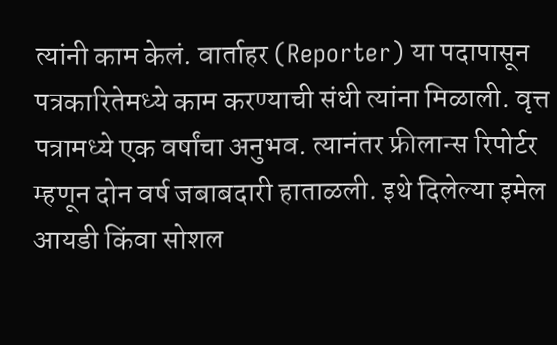त्यांनी काम केलं. वार्ताहर (Reporter) या पदापासून पत्रकारितेमध्ये काम करण्याची संधी त्यांना मिळाली. वृत्त पत्रामध्ये एक वर्षांचा अनुभव. त्यानंतर फ्रीलान्स रिपोर्टर म्हणून दोन वर्ष जबाबदारी हाताळली. इथे दिलेल्या इमेल आयडी किंवा सोशल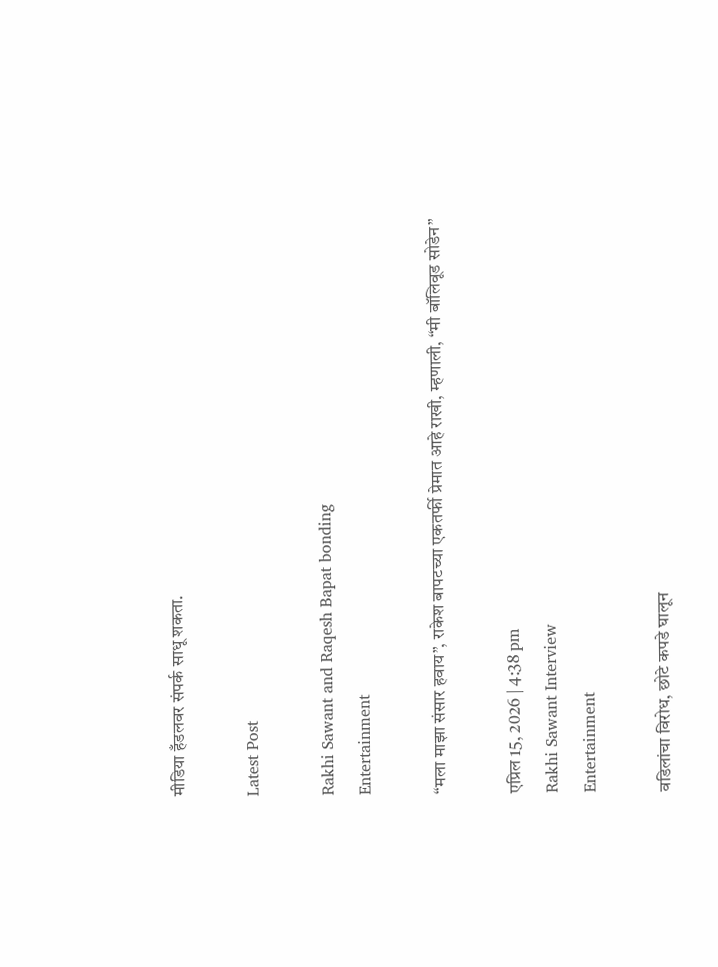मीडिया हँडलवर संपर्क साधू शकता.

Latest Post

Rakhi Sawant and Raqesh Bapat bonding
Entertainment

“मला माझा संसार हवाय”, राकेश बापटच्या एकतर्फी प्रेमात आहे राखी, म्हणाली, “मी बॉलिवूड सोडेन”

एप्रिल 15, 2026 | 4:38 pm
Rakhi Sawant Interview
Entertainment

वडिलांचा विरोध, छोटे कपडे घालून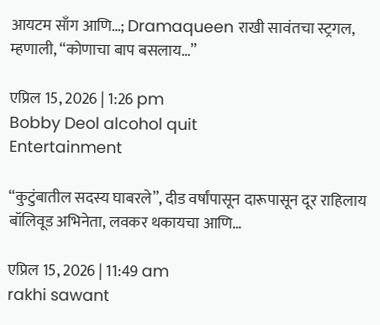आयटम साँग आणि…; Dramaqueen राखी सावंतचा स्ट्रगल, म्हणाली, “कोणाचा बाप बसलाय…”

एप्रिल 15, 2026 | 1:26 pm
Bobby Deol alcohol quit
Entertainment

“कुटुंबातील सदस्य घाबरले”, दीड वर्षांपासून दारूपासून दूर राहिलाय बॉलिवूड अभिनेता, लवकर थकायचा आणि…

एप्रिल 15, 2026 | 11:49 am
rakhi sawant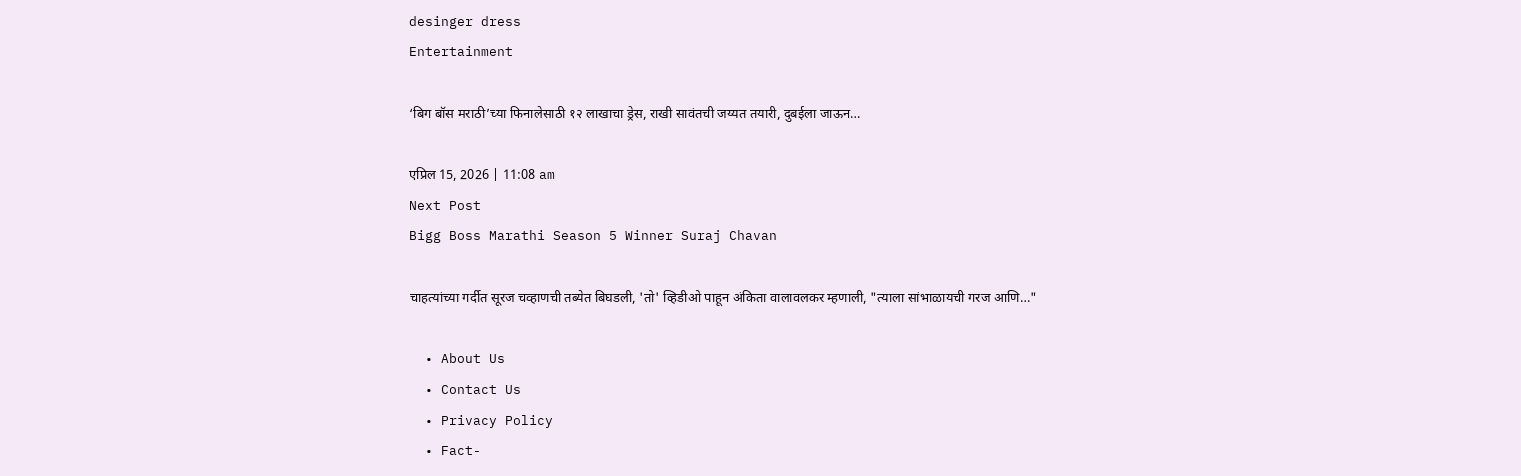desinger dress
Entertainment

‘बिग बॉस मराठी’च्या फिनालेसाठी १२ लाखाचा ड्रेस, राखी सावंतची जय्यत तयारी, दुबईला जाऊन…

एप्रिल 15, 2026 | 11:08 am
Next Post
Bigg Boss Marathi Season 5 Winner Suraj Chavan

चाहत्यांच्या गर्दीत सूरज चव्हाणची तब्येत बिघडली, 'तो' व्हिडीओ पाहून अंकिता वालावलकर म्हणाली, "त्याला सांभाळायची गरज आणि…"

  • About Us
  • Contact Us
  • Privacy Policy
  • Fact-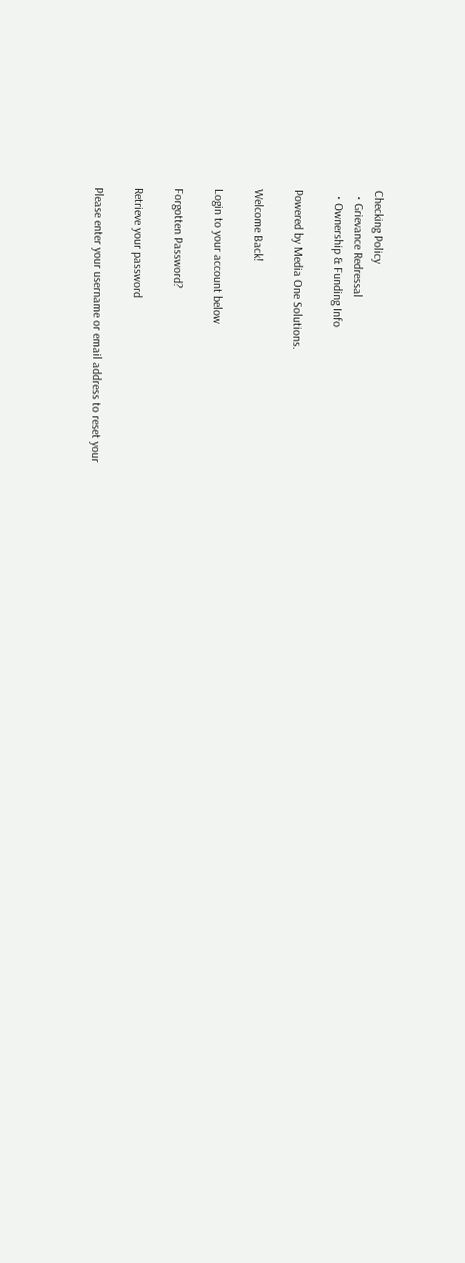Checking Policy
  • Grievance Redressal
  • Ownership & Funding Info

Powered by Media One Solutions.

Welcome Back!

Login to your account below

Forgotten Password?

Retrieve your password

Please enter your username or email address to reset your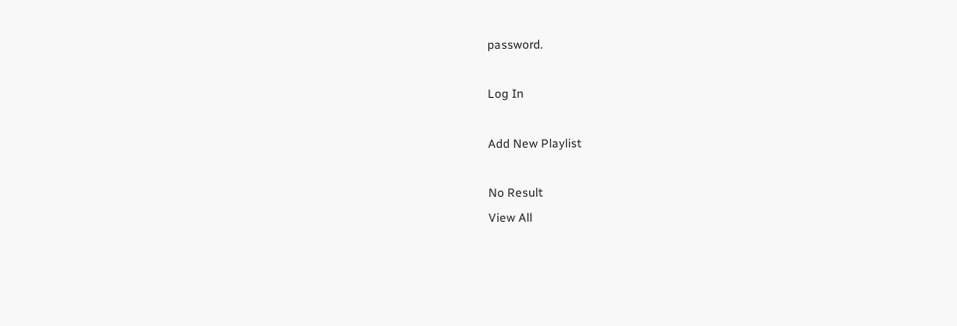password.

Log In

Add New Playlist

No Result
View All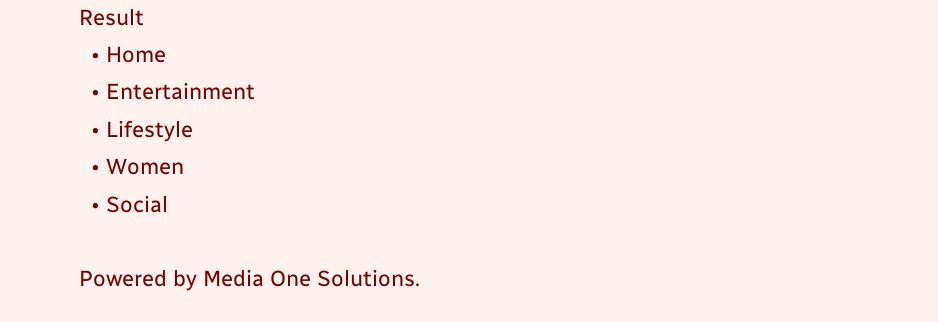Result
  • Home
  • Entertainment
  • Lifestyle
  • Women
  • Social

Powered by Media One Solutions.